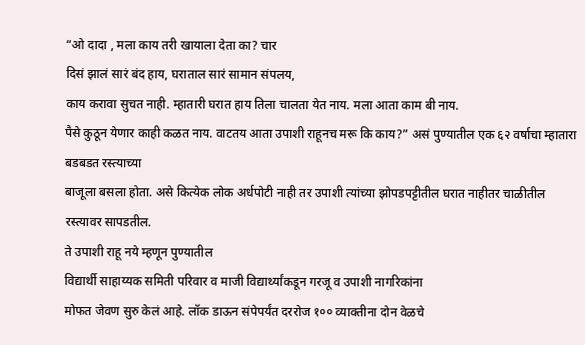“ओ दादा , मला काय तरी खायाला देता का? चार
दिसं झालं सारं बंद हाय, घराताल सारं सामान संपलय,
काय करावा सुचत नाही. म्हातारी घरात हाय तिला चालता येत नाय. मला आता काम बी नाय.
पैसे कुठून येणार काही कळत नाय. वाटतय आता उपाशी राहूनच मरू कि काय?” असं पुण्यातील एक ६२ वर्षाचा म्हातारा बडबडत रस्त्याच्या
बाजूला बसला होता. असे कित्येक लोक अर्धपोटी नाही तर उपाशी त्यांच्या झोपडपट्टीतील घरात नाहीतर चाळीतील रस्त्यावर सापडतील.
ते उपाशी राहू नये म्हणून पुण्यातील
विद्यार्थी साहाय्यक समिती परिवार व माजी विद्यार्थ्यांकडून गरजू व उपाशी नागरिकांना
मोफत जेवण सुरु केलं आहे. लॉक डाऊन संपेपर्यंत दररोज १०० व्याक्तीना दोन वेळचे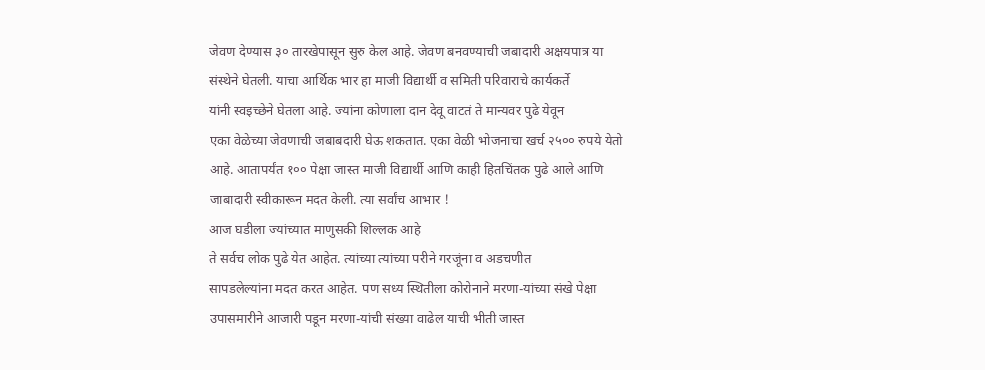जेवण देण्यास ३० तारखेपासून सुरु केल आहे. जेवण बनवण्याची जबादारी अक्षयपात्र या
संस्थेने घेतली. याचा आर्थिक भार हा माजी विद्यार्थी व समिती परिवाराचे कार्यकर्ते
यांनी स्वइच्छेने घेतला आहे. ज्यांना कोणाला दान देवू वाटतं ते मान्यवर पुढे येवून
एका वेळेच्या जेवणाची जबाबदारी घेऊ शकतात. एका वेळी भोजनाचा खर्च २५०० रुपये येतो
आहे. आतापर्यंत १०० पेक्षा जास्त माजी विद्यार्थी आणि काही हितचिंतक पुढे आले आणि
जाबादारी स्वीकारून मदत केली. त्या सर्वांच आभार !
आज घडीला ज्यांच्यात माणुसकी शिल्लक आहे
ते सर्वच लोक पुढे येत आहेत. त्यांच्या त्यांच्या परीने गरजूंना व अडचणीत
सापडलेल्यांना मदत करत आहेत. पण सध्य स्थितीला कोरोनाने मरणा-यांच्या संखे पेक्षा
उपासमारीने आजारी पडून मरणा-यांची संख्या वाढेल याची भीती जास्त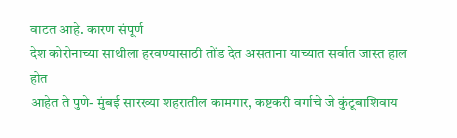वाटत आहे. कारण संपूर्ण
देश कोरोनाच्या साथीला हरवण्यासाठी तोंड देत असताना याच्यात सर्वात जास्त हाल होत
आहेत ते पुणे- मुंबई सारख्या शहरातील कामगार, कष्टकरी वर्गाचे जे कुंटूबाशिवाय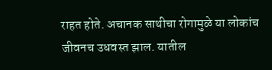राहत होते. अचानक साथीचा रोगामुळे या लोकांच जीवनच उधवस्त झाल. यातील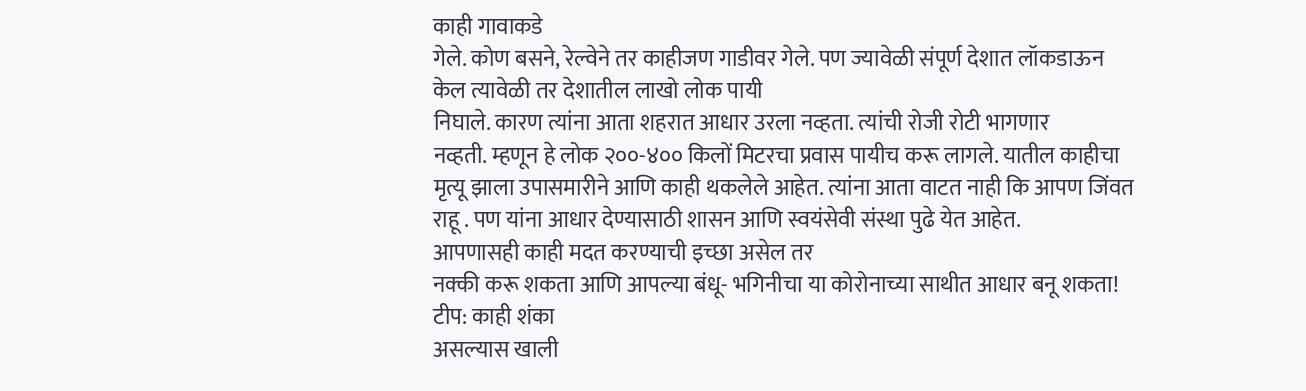काही गावाकडे
गेले. कोण बसने, रेल्वेने तर काहीजण गाडीवर गेले. पण ज्यावेळी संपूर्ण देशात लॉकडाऊन
केल त्यावेळी तर देशातील लाखो लोक पायी
निघाले. कारण त्यांना आता शहरात आधार उरला नव्हता. त्यांची रोजी रोटी भागणार
नव्हती. म्हणून हे लोक २००-४०० किलों मिटरचा प्रवास पायीच करू लागले. यातील काहीचा
मृत्यू झाला उपासमारीने आणि काही थकलेले आहेत. त्यांना आता वाटत नाही कि आपण जिंवत
राहू . पण यांना आधार देण्यासाठी शासन आणि स्वयंसेवी संस्था पुढे येत आहेत.
आपणासही काही मदत करण्याची इच्छा असेल तर
नक्की करू शकता आणि आपल्या बंधू- भगिनीचा या कोरोनाच्या साथीत आधार बनू शकता!
टीप: काही शंका
असल्यास खाली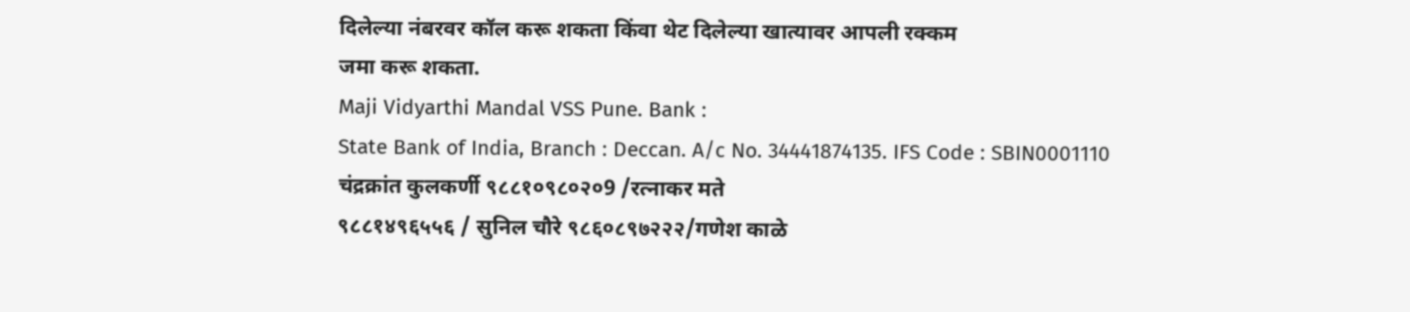दिलेल्या नंबरवर कॉल करू शकता किंवा थेट दिलेल्या खात्यावर आपली रक्कम
जमा करू शकता.
Maji Vidyarthi Mandal VSS Pune. Bank :
State Bank of India, Branch : Deccan. A/c No. 34441874135. IFS Code : SBIN0001110
चंद्रक्रांत कुलकर्णी ९८८१०९८०२०9 /रत्नाकर मते
९८८१४९६५५६ / सुनिल चौरे ९८६०८९७२२२/गणेश काळे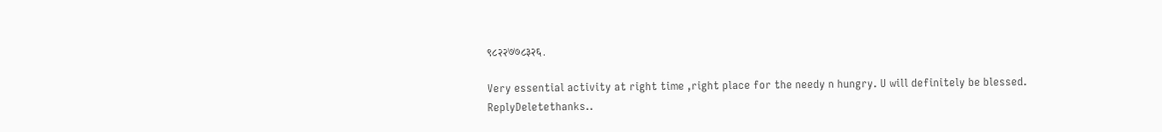९८२२७७८३२६.

Very essential activity at right time ,right place for the needy n hungry. U will definitely be blessed.
ReplyDeletethanks..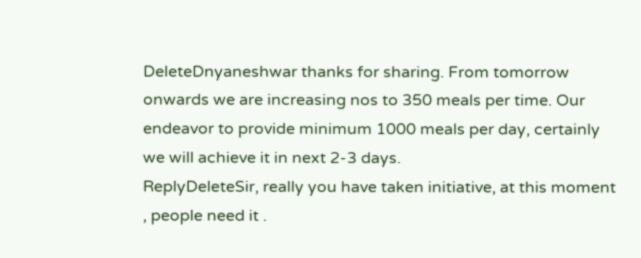DeleteDnyaneshwar thanks for sharing. From tomorrow onwards we are increasing nos to 350 meals per time. Our endeavor to provide minimum 1000 meals per day, certainly we will achieve it in next 2-3 days.
ReplyDeleteSir, really you have taken initiative, at this moment , people need it .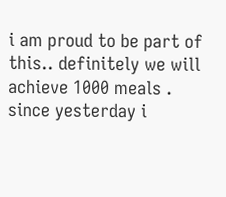i am proud to be part of this.. definitely we will achieve 1000 meals . since yesterday i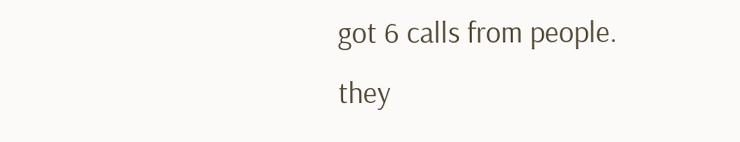got 6 calls from people. they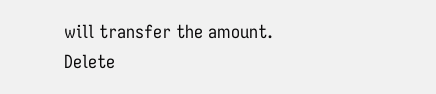will transfer the amount.
Delete